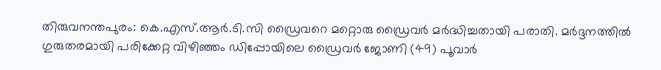തിരുവനന്തപുരം: കെ.എസ്.ആർ.ടി.സി ഡ്രൈവറെ മറ്റൊരു ഡ്രൈവർ മർദ്ധിച്ചതായി പരാതി. മർദ്ദനത്തിൽ ഗുരുതരമായി പരിക്കേറ്റ വിഴിഞ്ഞം ഡിപ്പോയിലെ ഡ്രൈവർ ജോണി (49) പൂവാർ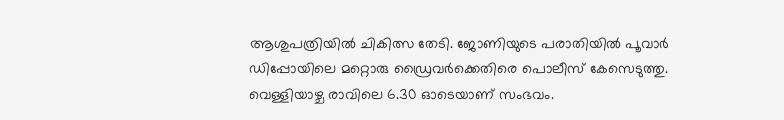ആശുപത്രിയിൽ ചികിത്സ തേടി. ജോണിയുടെ പരാതിയിൽ പൂവാർ ഡിപ്പോയിലെ മറ്റൊരു ഡ്രൈവർക്കെതിരെ പൊലീസ് കേസെടുത്തു.
വെള്ളിയാഴ്ച രാവിലെ 6.30 ഓടെയാണ് സംഭവം.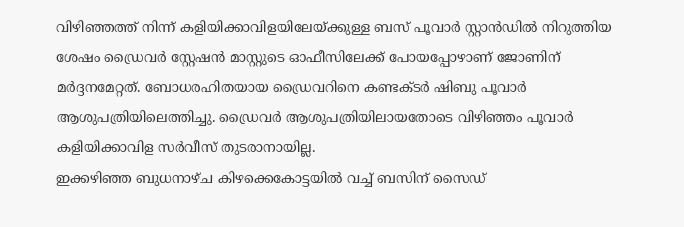വിഴിഞ്ഞത്ത് നിന്ന് കളിയിക്കാവിളയിലേയ്ക്കുള്ള ബസ് പൂവാർ സ്റ്റാൻഡിൽ നിറുത്തിയ ശേഷം ഡ്രൈവർ സ്റ്റേഷൻ മാസ്റ്റുടെ ഓഫീസിലേക്ക് പോയപ്പോഴാണ് ജോണിന് മർദ്ദനമേറ്റത്. ബോധരഹിതയായ ഡ്രൈവറിനെ കണ്ടക്ടർ ഷിബു പൂവാർ ആശുപത്രിയിലെത്തിച്ചു. ഡ്രൈവർ ആശുപത്രിയിലായതോടെ വിഴിഞ്ഞം പൂവാർ കളിയിക്കാവിള സർവീസ് തുടരാനായില്ല.
ഇക്കഴിഞ്ഞ ബുധനാഴ്ച കിഴക്കെകോട്ടയിൽ വച്ച് ബസിന് സൈഡ്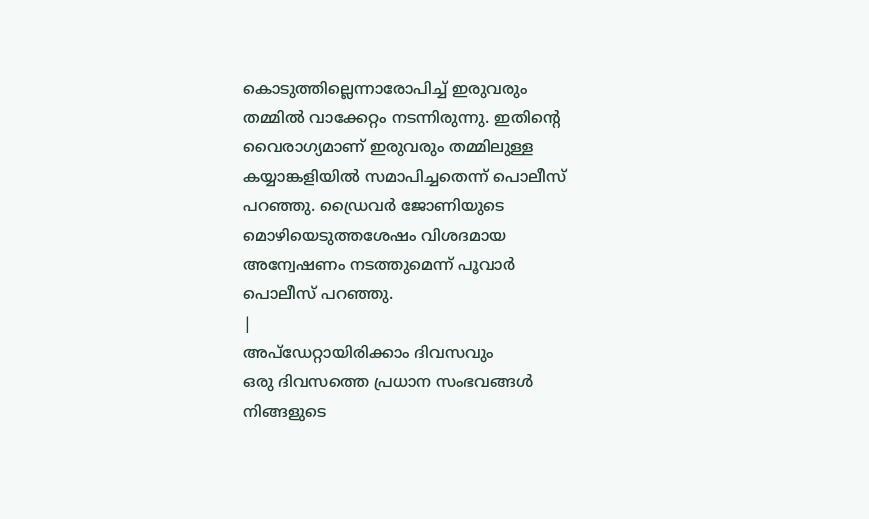കൊടുത്തില്ലെന്നാരോപിച്ച് ഇരുവരും തമ്മിൽ വാക്കേറ്റം നടന്നിരുന്നു. ഇതിന്റെ വൈരാഗ്യമാണ് ഇരുവരും തമ്മിലുള്ള കയ്യാങ്കളിയിൽ സമാപിച്ചതെന്ന് പൊലീസ് പറഞ്ഞു. ഡ്രൈവർ ജോണിയുടെ മൊഴിയെടുത്തശേഷം വിശദമായ അന്വേഷണം നടത്തുമെന്ന് പൂവാർ പൊലീസ് പറഞ്ഞു.
|
അപ്ഡേറ്റായിരിക്കാം ദിവസവും
ഒരു ദിവസത്തെ പ്രധാന സംഭവങ്ങൾ നിങ്ങളുടെ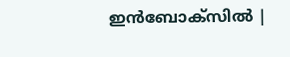ഇൻബോക്സിൽ |